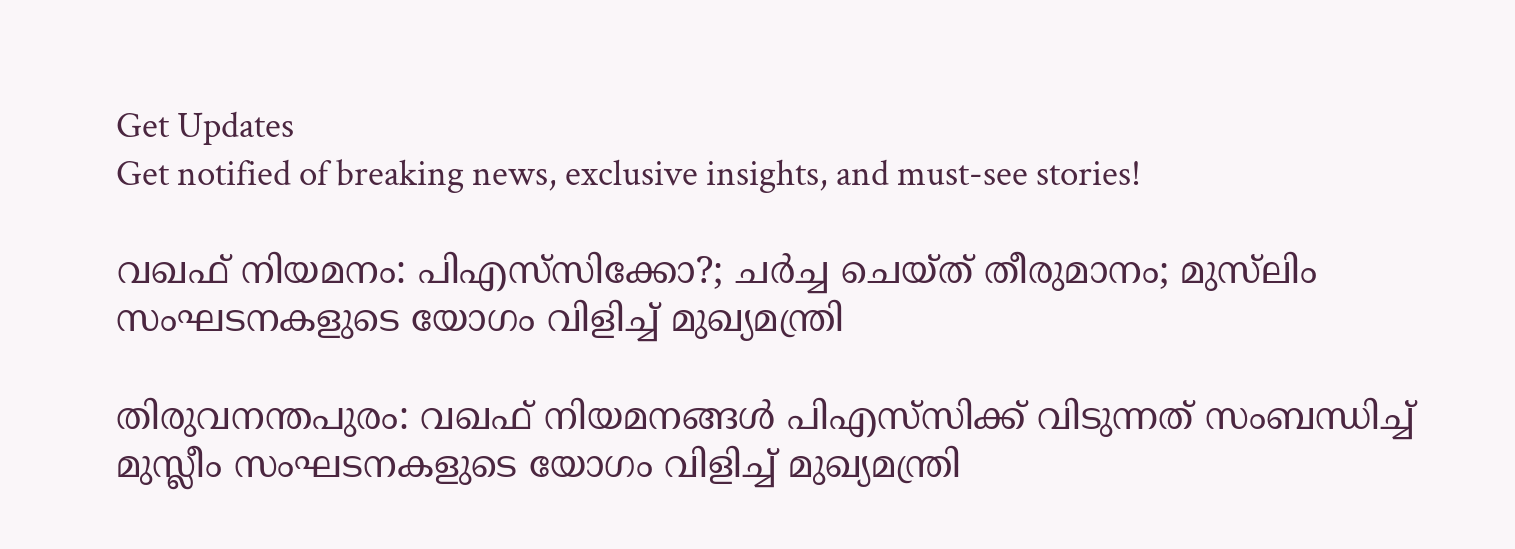Get Updates
Get notified of breaking news, exclusive insights, and must-see stories!

വഖഫ് നിയമനം: പിഎസ്‌സിക്കോ?; ചർച്ച ചെയ്ത് തീരുമാനം; മുസ്‌ലിം സംഘടനകളുടെ യോഗം വിളിച്ച് മുഖ്യമന്ത്രി

തിരുവനന്തപുരം: വഖഫ് നിയമനങ്ങള്‍ പിഎസ്‌സിക്ക് വിടുന്നത് സംബന്ധിച്ച് മുസ്ലീം സംഘടനകളുടെ യോഗം വിളിച്ച് മുഖ്യമന്ത്രി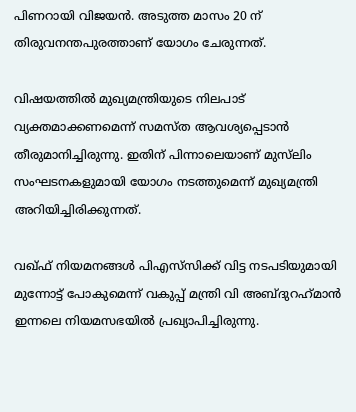പിണറായി വിജയൻ. അടുത്ത മാസം 20 ന് തിരുവനന്തപുരത്താണ് യോഗം ചേരുന്നത്.

വിഷയത്തിൽ മുഖ്യമന്ത്രിയുടെ നിലപാട് വ്യക്തമാക്കണമെന്ന് സമസ്ത ആവശ്യപ്പെടാൻ തീരുമാനിച്ചിരുന്നു. ഇതിന് പിന്നാലെയാണ് മുസ്‌ലിം സംഘടനകളുമായി യോഗം നടത്തുമെന്ന് മുഖ്യമന്ത്രി അറിയിച്ചിരിക്കുന്നത്.

വഖ്ഫ് നിയമനങ്ങൾ പിഎസ്‌സിക്ക് വിട്ട നടപടിയുമായി മുന്നോട്ട് പോകുമെന്ന് വകുപ്പ് മന്ത്രി വി അബ്ദുറഹ്‌മാൻ ഇന്നലെ നിയമസഭയിൽ പ്രഖ്യാപിച്ചിരുന്നു.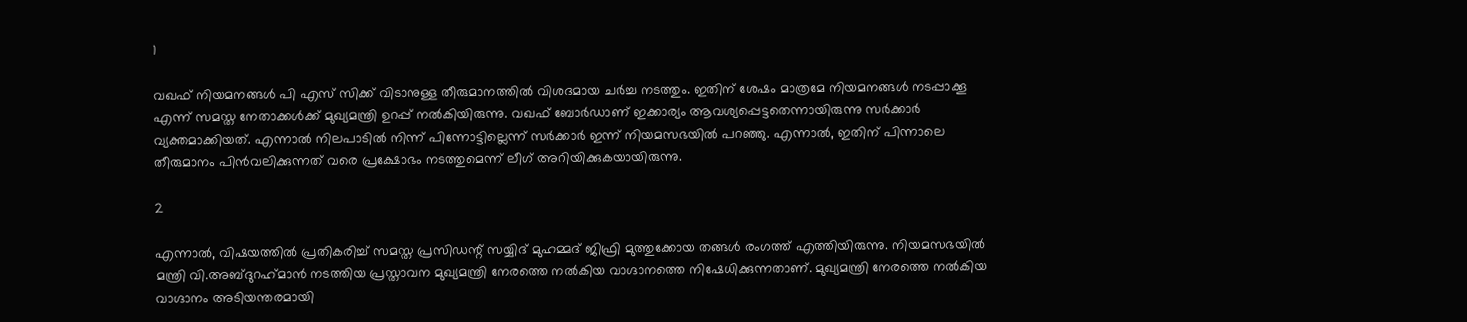1

വഖഫ് നിയമനങ്ങൾ പി എസ്‍ സിക്ക് വിടാനുള്ള തീരുമാനത്തിൽ വിശദമായ ചർച്ച നടത്തും. ഇതിന് ശേഷം മാത്രമേ നിയമനങ്ങൾ നടപ്പാക്കൂ എന്ന് സമസ്ത നേതാക്കൾക്ക് മുഖ്യമന്ത്രി ഉറപ്പ് നൽകിയിരുന്നു. വഖഫ് ബോർഡാണ് ഇക്കാര്യം ആവശ്യപ്പെട്ടതെന്നായിരുന്നു സർക്കാർ വ്യക്തമാക്കിയത്. എന്നാൽ നിലപാടിൽ നിന്ന് പിന്നോട്ടില്ലെന്ന് സർക്കാർ ഇന്ന് നിയമസഭയിൽ പറഞ്ഞു. എന്നാൽ, ഇതിന് പിന്നാലെ തീരുമാനം പിൻവലിക്കുന്നത് വരെ പ്രക്ഷോഭം നടത്തുമെന്ന് ലീഗ് അറിയിക്കുകയായിരുന്നു.

2

എന്നാൽ, വിഷയത്തിൽ പ്രതികരിച്ച് സമസ്ത പ്രസിഡന്റ് സയ്യിദ് മുഹമ്മദ് ജിഫ്രി മുത്തുക്കോയ തങ്ങൾ രംഗത്ത് എത്തിയിരുന്നു. നിയമസഭയിൽ മന്ത്രി വി.അബ്ദുറഹ്‌മാൻ നടത്തിയ പ്രസ്താവന മുഖ്യമന്ത്രി നേരത്തെ നൽകിയ വാഗ്ദാനത്തെ നിഷേധിക്കുന്നതാണ്. മുഖ്യമന്ത്രി നേരത്തെ നൽകിയ വാഗ്ദാനം അടിയന്തരമായി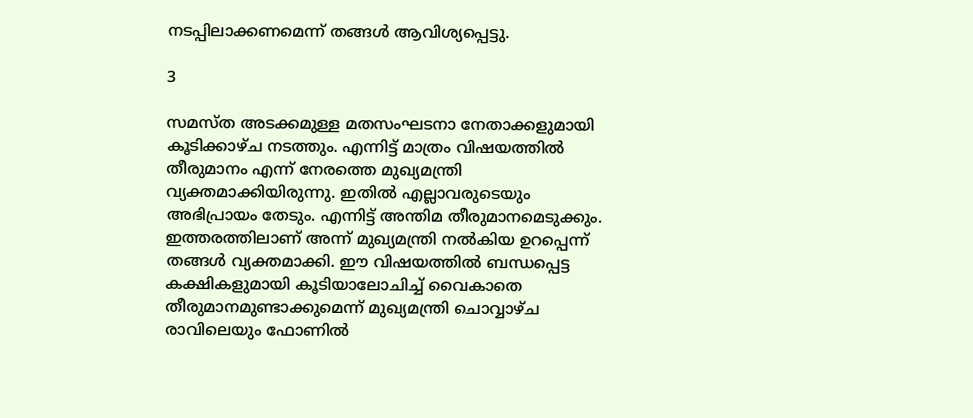നടപ്പിലാക്കണമെന്ന് തങ്ങൾ ആവിശ്യപ്പെട്ടു.

3

സമസ്ത അടക്കമുള്ള മതസംഘടനാ നേതാക്കളുമായി കൂടിക്കാഴ്ച നടത്തും. എന്നിട്ട് മാത്രം വിഷയത്തിൽ തീരുമാനം എന്ന് നേരത്തെ മുഖ്യമന്ത്രി വ്യക്തമാക്കിയിരുന്നു. ഇതിൽ എല്ലാവരുടെയും അഭിപ്രായം തേടും. എന്നിട്ട് അന്തിമ തീരുമാനമെടുക്കും. ഇത്തരത്തിലാണ് അന്ന് മുഖ്യമന്ത്രി നൽകിയ ഉറപ്പെന്ന് തങ്ങൾ വ്യക്തമാക്കി. ഈ വിഷയത്തിൽ ബന്ധപ്പെട്ട കക്ഷികളുമായി കൂടിയാലോചിച്ച് വൈകാതെ തീരുമാനമുണ്ടാക്കുമെന്ന് മുഖ്യമന്ത്രി ചൊവ്വാഴ്ച രാവിലെയും ഫോണിൽ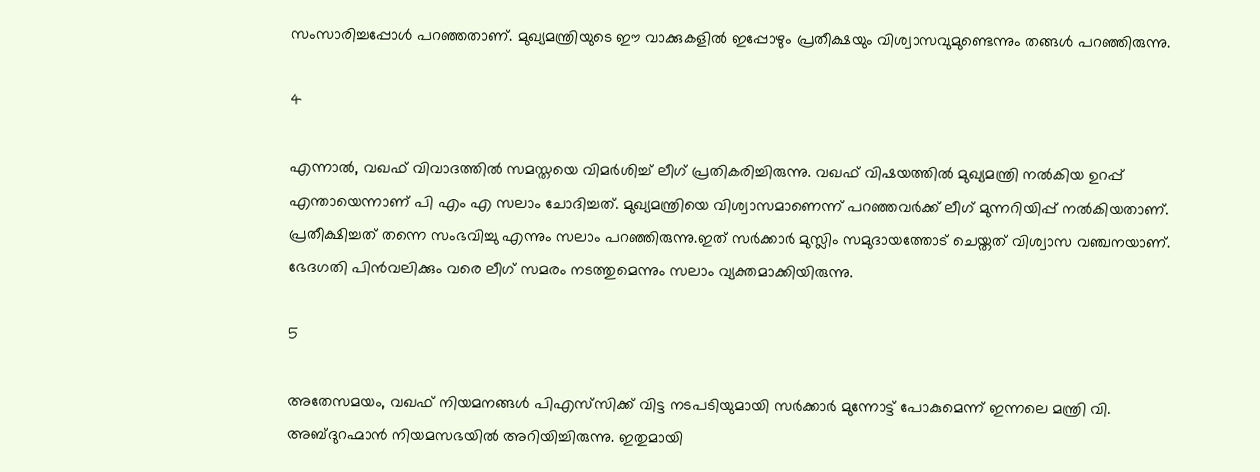സംസാരിച്ചപ്പോൾ പറഞ്ഞതാണ്. മുഖ്യമന്ത്രിയുടെ ഈ വാക്കുകളിൽ ഇപ്പോഴും പ്രതീക്ഷയും വിശ്വാസവുമുണ്ടെന്നും തങ്ങൾ പറഞ്ഞിരുന്നു.

4

എന്നാൽ, വഖഫ് വിവാദത്തില്‍ സമസ്തയെ വിമര്‍ശിച്ച് ലീഗ് പ്രതികരിച്ചിരുന്നു. വഖഫ് വിഷയത്തില്‍ മുഖ്യമന്ത്രി നല്‍കിയ ഉറപ്പ് എന്തായെന്നാണ് പി എം എ സലാം ചോദിച്ചത്. മുഖ്യമന്ത്രിയെ വിശ്വാസമാണെന്ന് പറഞ്ഞവര്‍ക്ക് ലീഗ് മുന്നറിയിപ്പ് നൽകിയതാണ്. പ്രതീക്ഷിച്ചത് തന്നെ സംഭവിച്ചു എന്നും സലാം പറഞ്ഞിരുന്നു.ഇത് സർക്കാർ മുസ്ലിം സമുദായത്തോട് ചെയ്തത് വിശ്വാസ വഞ്ചനയാണ്. ഭേദഗതി പിൻവലിക്കും വരെ ലീഗ് സമരം നടത്തുമെന്നും സലാം വ്യക്തമാക്കിയിരുന്നു.

5

അതേസമയം, വഖഫ് നിയമനങ്ങൾ പിഎസ്‌സിക്ക് വിട്ട നടപടിയുമായി സർക്കാർ മുന്നോട്ട് പോകുമെന്ന് ഇന്നലെ മന്ത്രി വി. അബ്ദുറഹ്മാൻ നിയമസഭയിൽ അറിയിച്ചിരുന്നു. ഇതുമായി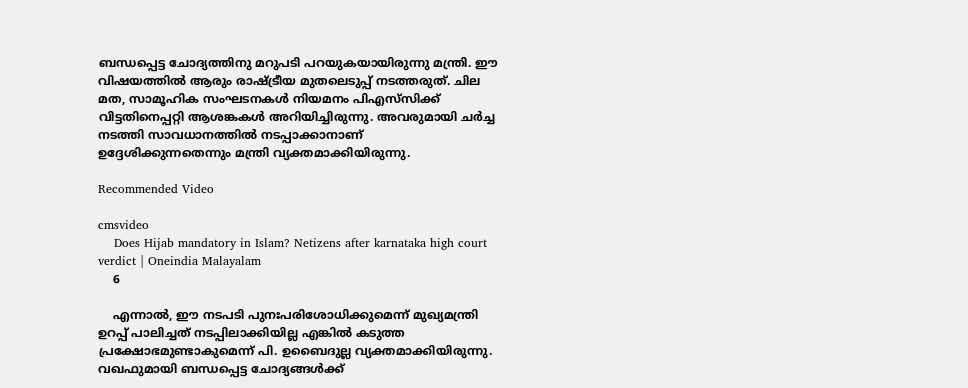ബന്ധപ്പെട്ട ചോദ്യത്തിനു മറുപടി പറയുകയായിരുന്നു മന്ത്രി. ഈ വിഷയത്തിൽ ആരും രാഷ്ട്രീയ മുതലെടുപ്പ് നടത്തരുത്. ചില മത, സാമൂഹിക സംഘടനകൾ നിയമനം പിഎസ്‌സിക്ക് വിട്ടതിനെപ്പറ്റി ആശങ്കകൾ അറിയിച്ചിരുന്നു. അവരുമായി ചർച്ച നടത്തി സാവധാനത്തിൽ നടപ്പാക്കാനാണ് ഉദ്ദേശിക്കുന്നതെന്നും മന്ത്രി വ്യക്തമാക്കിയിരുന്നു.

Recommended Video

cmsvideo
    Does Hijab mandatory in Islam? Netizens after karnataka high court verdict | Oneindia Malayalam
    6

    എന്നാൽ, ഈ നടപടി പുനഃപരിശോധിക്കുമെന്ന് മുഖ്യമന്ത്രി ഉറപ്പ് പാലിച്ചത് നടപ്പിലാക്കിയില്ല എങ്കിൽ കടുത്ത പ്രക്ഷോഭമുണ്ടാകുമെന്ന് പി. ഉബൈദുല്ല വ്യക്തമാക്കിയിരുന്നു. വഖഫുമായി ബന്ധപ്പെട്ട ചോദ്യങ്ങൾക്ക്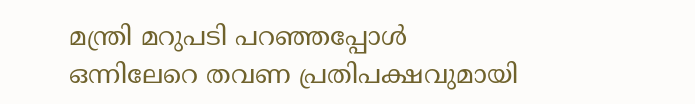മന്ത്രി മറുപടി പറഞ്ഞപ്പോൾ ഒന്നിലേറെ തവണ പ്രതിപക്ഷവുമായി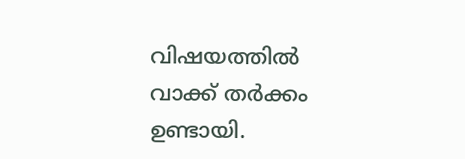വിഷയത്തിൽ വാക്ക് തർക്കം ഉണ്ടായി.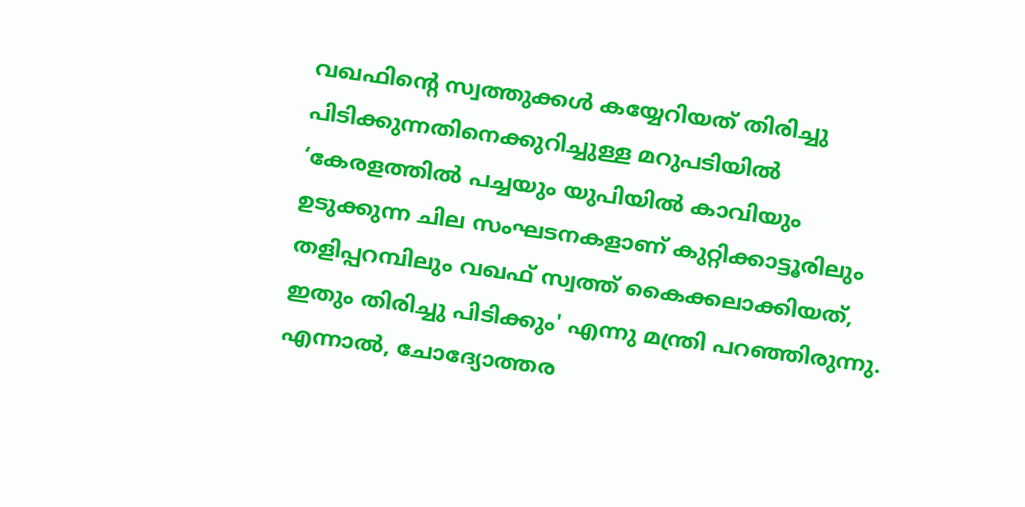വഖഫിന്റെ സ്വത്തുക്കൾ കയ്യേറിയത് തിരിച്ചു പിടിക്കുന്നതിനെക്കുറിച്ചുള്ള മറുപടിയിൽ ‘കേരളത്തിൽ പച്ചയും യുപിയിൽ കാവിയും ഉടുക്കുന്ന ചില സംഘടനകളാണ് കുറ്റിക്കാട്ടൂരിലും തളിപ്പറമ്പിലും വഖഫ് സ്വത്ത് കൈക്കലാക്കിയത്, ഇതും തിരിച്ചു പിടിക്കും' എന്നു മന്ത്രി പറഞ്ഞിരുന്നു. എന്നാൽ, ചോദ്യോത്തര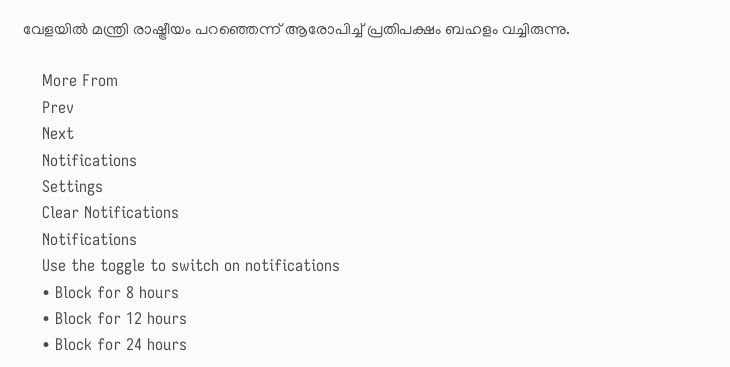വേളയിൽ മന്ത്രി രാഷ്ട്രീയം പറഞ്ഞെന്ന് ആരോപിച്ച് പ്രതിപക്ഷം ബഹളം വച്ചിരുന്നു.

    More From
    Prev
    Next
    Notifications
    Settings
    Clear Notifications
    Notifications
    Use the toggle to switch on notifications
    • Block for 8 hours
    • Block for 12 hours
    • Block for 24 hours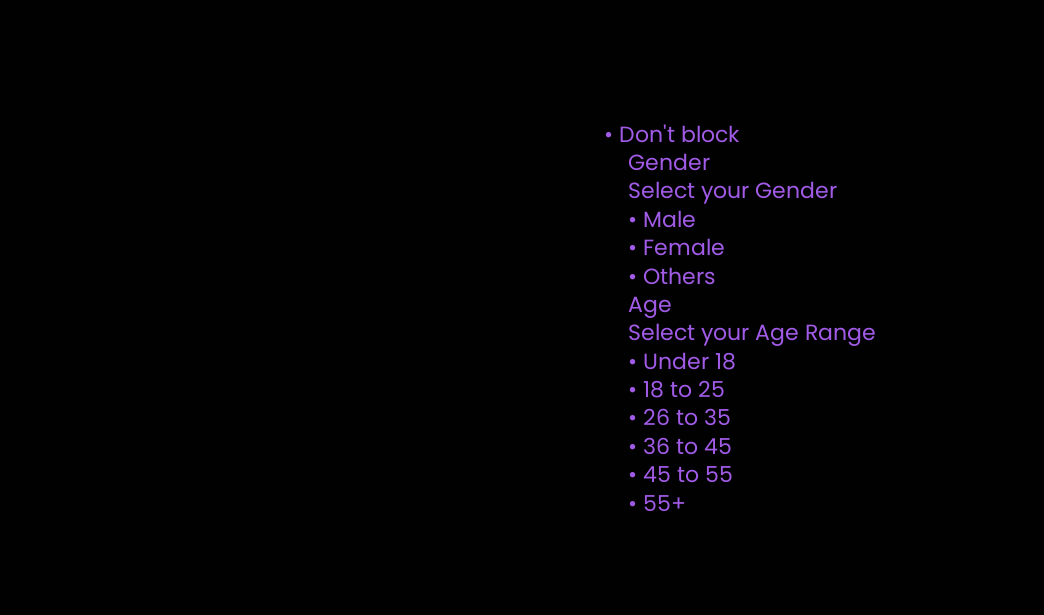• Don't block
    Gender
    Select your Gender
    • Male
    • Female
    • Others
    Age
    Select your Age Range
    • Under 18
    • 18 to 25
    • 26 to 35
    • 36 to 45
    • 45 to 55
    • 55+